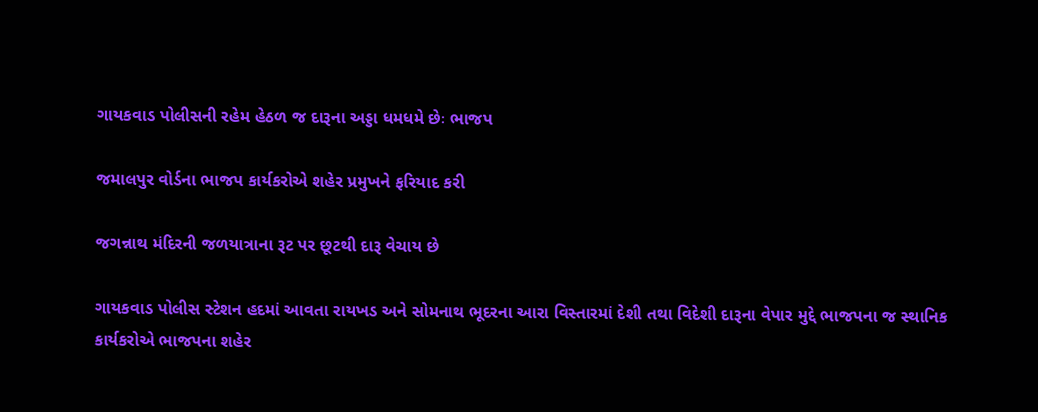ગાયકવાડ પોલીસની રહેમ હેઠળ જ દારૂના અડ્ડા ધમધમે છેઃ ભાજપ

જમાલપુર વોર્ડના ભાજપ કાર્યકરોએ શહેર પ્રમુખને ફરિયાદ કરી

જગન્નાથ મંદિરની જળયાત્રાના રૂટ પર છૂટથી દારૂ વેચાય છે

ગાયકવાડ પોલીસ સ્ટેશન હદમાં આવતા રાયખડ અને સોમનાથ ભૂદરના આરા વિસ્તારમાં દેશી તથા વિદેશી દારૂના વેપાર મુદ્દે ભાજપના જ સ્થાનિક કાર્યકરોએ ભાજપના શહેર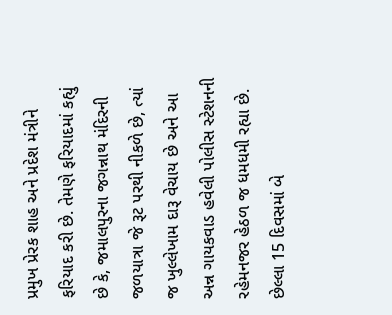પ્રમુખ પ્રેરક શાહ અને પ્રદેશ મંત્રીને ફરિયાદ કરી છે. તેમણે ફરિયાદમાં કહ્યું છે કે, જમાલપુરના જગન્નાથ મંદિરની જળયાત્રા જે રૂટ પરથી નીકળે છે, ત્યાં જ ખુલ્લેખામ દારૂ વેચાય છે અને આ અન્ન ગાયકવાડ હવેલી પોલીસ સ્ટેશનની રહેમનજર હેઠળ જ ધમધમી રહ્યા છે. છેલ્લા 15 દિવસમાં બે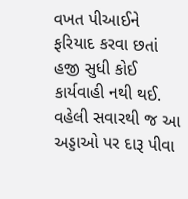વખત પીઆઈને ફરિયાદ કરવા છતાં હજી સુધી કોઈ કાર્યવાહી નથી થઈ. વહેલી સવારથી જ આ અડ્ડાઓ પર દારૂ પીવા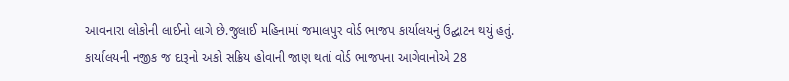આવનારા લોકોની લાઈનો લાગે છે.જુલાઈ મહિનામાં જમાલપુર વોર્ડ ભાજપ કાર્યાલયનું ઉદ્ઘાટન થયું હતું. કાર્યાલયની નજીક જ દારૂનો અકો સક્રિય હોવાની જાણ થતાં વોર્ડ ભાજપના આગેવાનોએ 28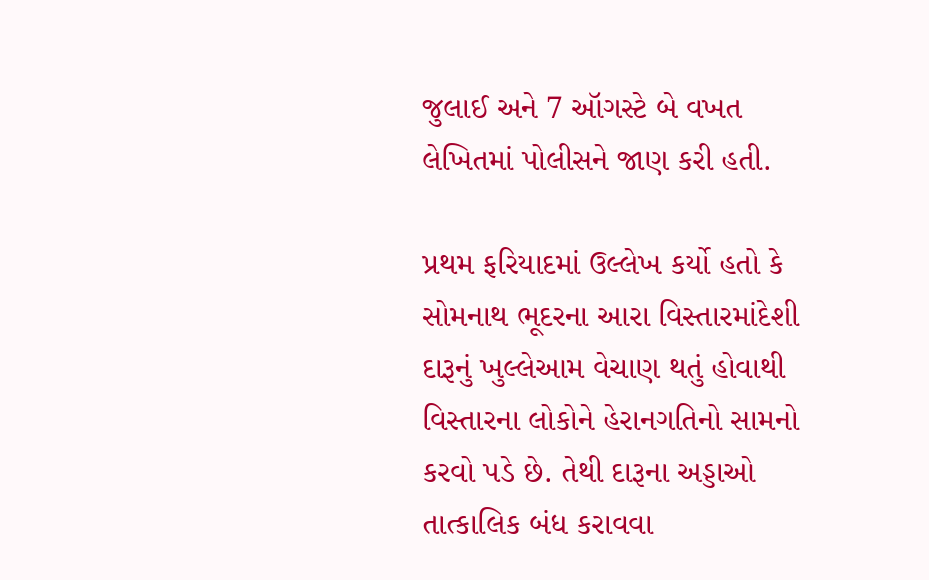જુલાઈ અને 7 ઑગસ્ટે બે વખત લેખિતમાં પોલીસને જાણ કરી હતી.

પ્રથમ ફરિયાદમાં ઉલ્લેખ કર્યો હતો કે સોમનાથ ભૂદરના આરા વિસ્તારમાંદેશી દારૂનું ખુલ્લેઆમ વેચાણ થતું હોવાથી વિસ્તારના લોકોને હેરાનગતિનો સામનો કરવો પડે છે. તેથી દારૂના અડ્ડાઓ તાત્કાલિક બંધ કરાવવા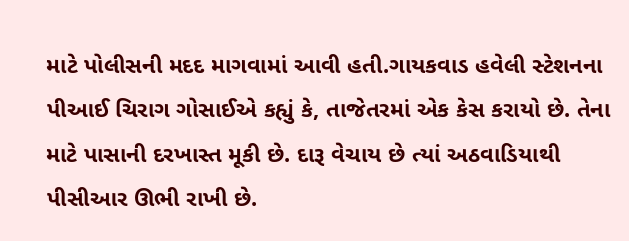માટે પોલીસની મદદ માગવામાં આવી હતી.ગાયકવાડ હવેલી સ્ટેશનના પીઆઈ ચિરાગ ગોસાઈએ કહ્યું કે, તાજેતરમાં એક કેસ કરાયો છે. તેના માટે પાસાની દરખાસ્ત મૂકી છે. દારૂ વેચાય છે ત્યાં અઠવાડિયાથી પીસીઆર ઊભી રાખી છે.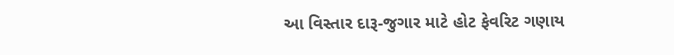આ વિસ્તાર દારૂ-જુગાર માટે હોટ ફેવરિટ ગણાય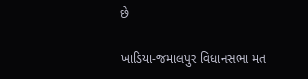છે

ખાડિયા-જમાલપુર વિધાનસભા મત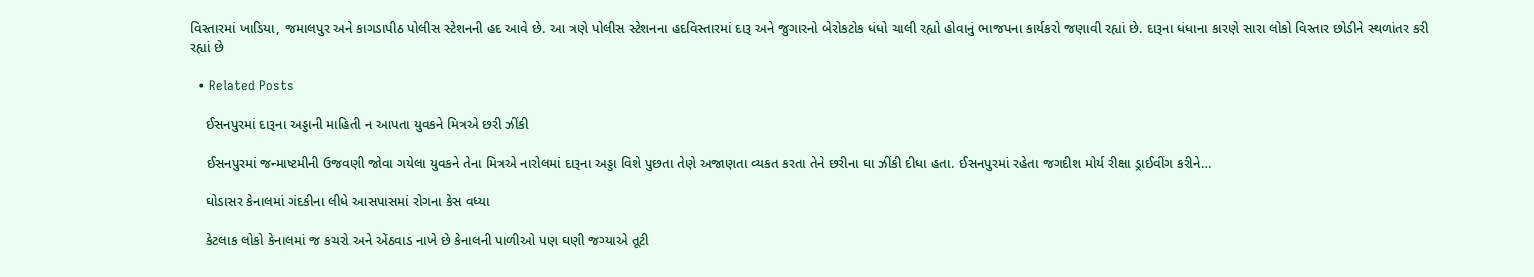વિસ્તારમાં ખાડિયા, જમાલપુર અને કાગડાપીઠ પોલીસ સ્ટેશનની હદ આવે છે. આ ત્રણે પોલીસ સ્ટેશનના હદવિસ્તારમાં દારૂ અને જુગારનો બેરોકટોક ધંધો ચાલી રહ્યો હોવાનું ભાજપના કાર્યકરો જણાવી રહ્યાં છે. દારૂના ધંધાના કારણે સારા લોકો વિસ્તાર છોડીને સ્થળાંતર કરી રહ્યાં છે

  • Related Posts

    ઈસનપુરમાં દારૂના અડ્ડાની માહિતી ન આપતા યુવકને મિત્રએ છરી ઝીંકી

    ઈસનપુરમાં જન્માષ્ટમીની ઉજવણી જોવા ગયેલા યુવકને તેના મિત્રએ નારોલમાં દારૂના અડ્ડા વિશે પુછતા તેણે અજાણતા વ્યકત કરતા તેને છરીના ઘા ઝીંકી દીધા હતા. ઈસનપુરમાં રહેતા જગદીશ મોર્ય રીક્ષા ડ્રાઈવીંગ કરીને…

    ઘોડાસર કેનાલમાં ગંદકીના લીધે આસપાસમાં રોગના કેસ વધ્યા

    કેટલાક લોકો કેનાલમાં જ કચરો અને એંઠવાડ નાખે છે કેનાલની પાળીઓ પણ ઘણી જગ્યાએ તૂટી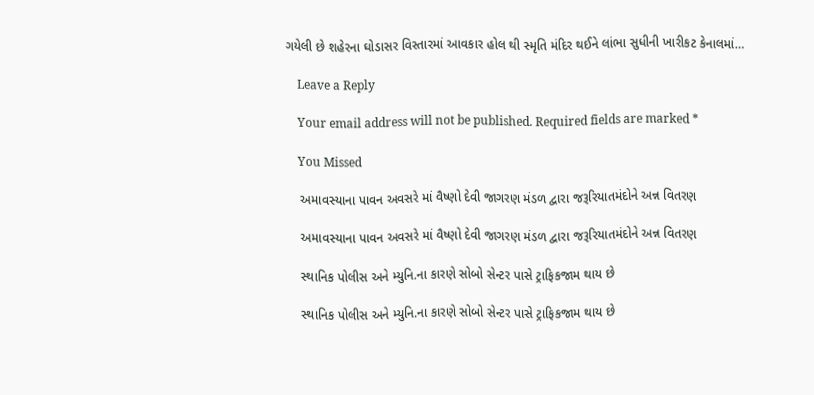ગયેલી છે શહેરના ઘોડાસર વિસ્તારમાં આવકાર હોલ થી સ્મૃતિ મંદિર થઈને લાંભા સુધીની ખારીકટ કેનાલમાં…

    Leave a Reply

    Your email address will not be published. Required fields are marked *

    You Missed

    અમાવસ્યાના પાવન અવસરે માં વૈષ્ણો દેવી જાગરણ મંડળ દ્વારા જરૂરિયાતમંદોને અન્ન વિતરણ

    અમાવસ્યાના પાવન અવસરે માં વૈષ્ણો દેવી જાગરણ મંડળ દ્વારા જરૂરિયાતમંદોને અન્ન વિતરણ

    સ્થાનિક પોલીસ અને મ્યુનિ.ના કારણે સોબો સેન્ટર પાસે ટ્રાફિકજામ થાય છે

    સ્થાનિક પોલીસ અને મ્યુનિ.ના કારણે સોબો સેન્ટર પાસે ટ્રાફિકજામ થાય છે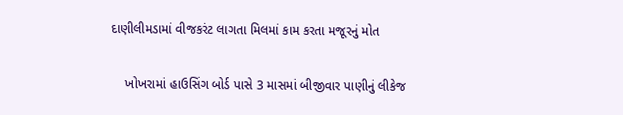દાણીલીમડામાં વીજકરંટ લાગતા મિલમાં કામ કરતા મજૂરનું મોત

    ખોખરામાં હાઉસિંગ બોર્ડ પાસે 3 માસમાં બીજીવાર પાણીનું લીકેજ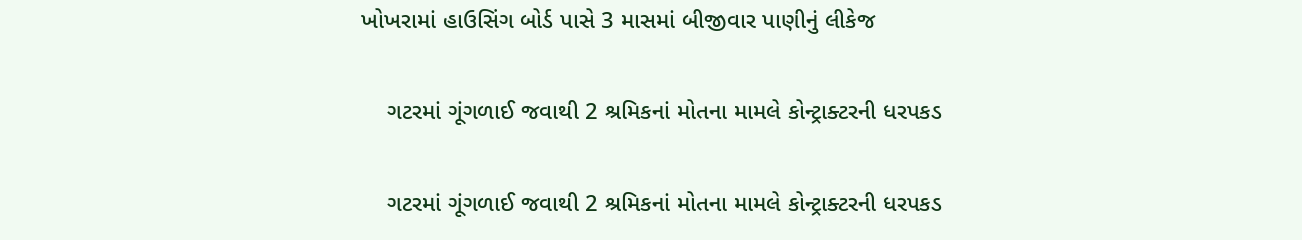ખોખરામાં હાઉસિંગ બોર્ડ પાસે 3 માસમાં બીજીવાર પાણીનું લીકેજ

    ગટરમાં ગૂંગળાઈ જવાથી 2 શ્રમિકનાં મોતના મામલે કોન્ટ્રાક્ટરની ધરપકડ

    ગટરમાં ગૂંગળાઈ જવાથી 2 શ્રમિકનાં મોતના મામલે કોન્ટ્રાક્ટરની ધરપકડ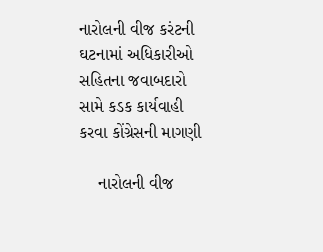નારોલની વીજ કરંટની ઘટનામાં અધિકારીઓ સહિતના જવાબદારો સામે કડક કાર્યવાહી કરવા કોંગ્રેસની માગણી

    નારોલની વીજ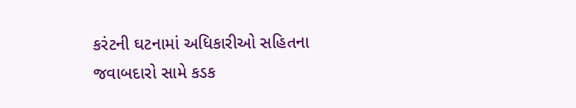કરંટની ઘટનામાં અધિકારીઓ સહિતના જવાબદારો સામે કડક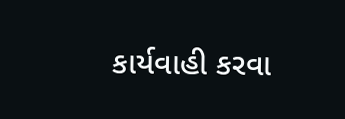કાર્યવાહી કરવા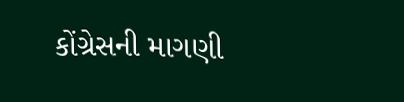કોંગ્રેસની માગણી